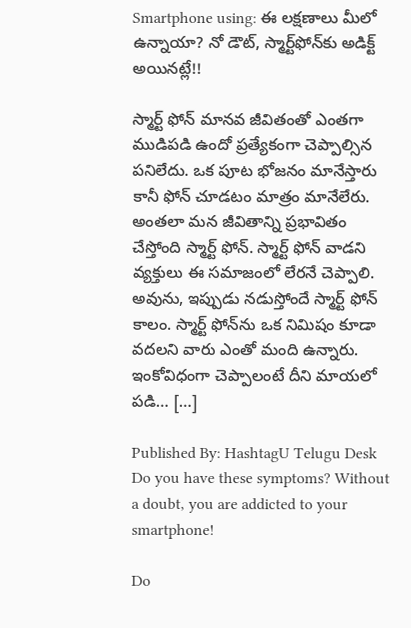Smartphone using: ఈ లక్షణాలు మీలో ఉన్నాయా? నో డౌట్, స్మార్ట్‌ఫోన్‌కు అడిక్ట్ అయినట్లే!!

స్మార్ట్ ఫోన్ మానవ జీవితంతో ఎంతగా ముడిపడి ఉందో ప్రత్యేకంగా చెప్పాల్సిన పనిలేదు. ఒక పూట భోజనం మానేస్తారు కానీ ఫోన్ చూడటం మాత్రం మానేలేరు. అంతలా మన జీవితాన్ని ప్రభావితం చేస్తోంది స్మార్ట్ ఫోన్. స్మార్ట్ ఫోన్ వాడని వ్యక్తులు ఈ సమాజంలో లేరనే చెప్పాలి. అవును, ఇప్పుడు నడుస్తోందే స్మార్ట్ ఫోన్ కాలం. స్మార్ట్ ఫోన్‌ను ఒక నిమిషం కూడా వదలని వారు ఎంతో మంది ఉన్నారు. ఇంకోవిధంగా చెప్పాలంటే దీని మాయలో పడి… […]

Published By: HashtagU Telugu Desk
Do you have these symptoms? Without a doubt, you are addicted to your smartphone!

Do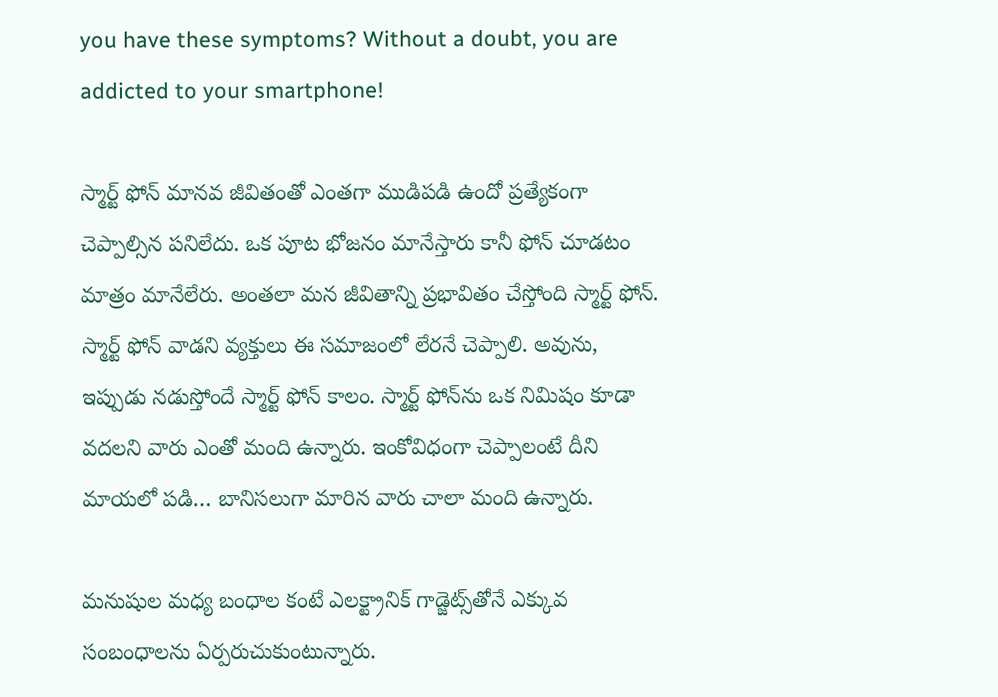you have these symptoms? Without a doubt, you are addicted to your smartphone!

స్మార్ట్ ఫోన్ మానవ జీవితంతో ఎంతగా ముడిపడి ఉందో ప్రత్యేకంగా చెప్పాల్సిన పనిలేదు. ఒక పూట భోజనం మానేస్తారు కానీ ఫోన్ చూడటం మాత్రం మానేలేరు. అంతలా మన జీవితాన్ని ప్రభావితం చేస్తోంది స్మార్ట్ ఫోన్. స్మార్ట్ ఫోన్ వాడని వ్యక్తులు ఈ సమాజంలో లేరనే చెప్పాలి. అవును, ఇప్పుడు నడుస్తోందే స్మార్ట్ ఫోన్ కాలం. స్మార్ట్ ఫోన్‌ను ఒక నిమిషం కూడా వదలని వారు ఎంతో మంది ఉన్నారు. ఇంకోవిధంగా చెప్పాలంటే దీని మాయలో పడి… బానిసలుగా మారిన వారు చాలా మంది ఉన్నారు.

మనుషుల మధ్య బంధాల కంటే ఎలక్ట్రానిక్ గాడ్జెట్స్‌తోనే ఎక్కువ సంబంధాలను ఏర్పరుచుకుంటున్నారు.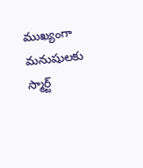ముఖ్యంగా మనుషులకు స్మార్ట్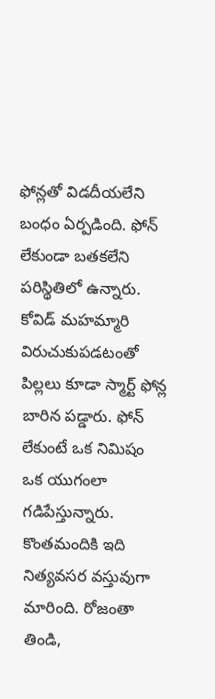ఫోన్లతో విడదీయలేని బంధం ఏర్పడింది. ఫోన్ లేకుండా బతకలేని పరిస్థితిలో ఉన్నారు. కోవిడ్ మహమ్మారి విరుచుకుపడటంతో పిల్లలు కూడా స్మార్ట్ ఫోన్ల బారిన పడ్డారు. ఫోన్ లేకుంటే ఒక నిమిషం ఒక యుగంలా గడిపేస్తున్నారు. కొంతమందికి ఇది నిత్యవసర వస్తువుగా మారింది. రోజంతా తిండి,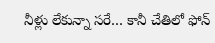నీళ్లు లేకున్నా సరే… కానీ చేతిలో ఫోన్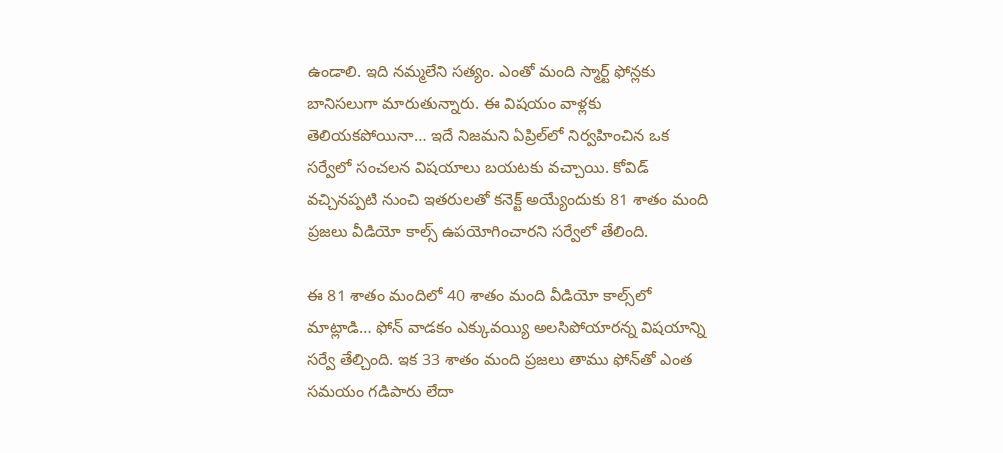ఉండాలి. ఇది నమ్మలేని సత్యం. ఎంతో మంది స్మార్ట్ ఫోన్లకు బానిసలుగా మారుతున్నారు. ఈ విషయం వాళ్లకు తెలియకపోయినా… ఇదే నిజమని ఏప్రిల్‌లో నిర్వహించిన ఒక సర్వేలో సంచలన విషయాలు బయటకు వచ్చాయి. కోవిడ్ వచ్చినప్పటి నుంచి ఇతరులతో కనెక్ట్ అయ్యేందుకు 81 శాతం మంది ప్రజలు వీడియో కాల్స్ ఉపయోగించారని సర్వేలో తేలింది.

ఈ 81 శాతం మందిలో 40 శాతం మంది వీడియో కాల్స్‌లో మాట్లాడి… ఫోన్ వాడకం ఎక్కువయ్యి అలసిపోయారన్న విషయాన్ని సర్వే తేల్చింది. ఇక 33 శాతం మంది ప్రజలు తాము ఫోన్‌తో ఎంత సమయం గడిపారు లేదా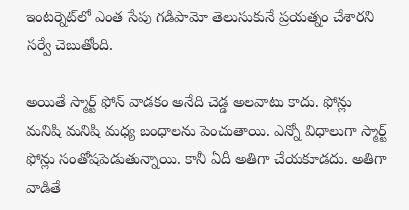ఇంటర్నెట్‌లో ఎంత సేపు గడిపామో తెలుసుకునే ప్రయత్నం చేశారని సర్వే చెబుతోంది.

అయితే స్మార్ట్ ఫోన్ వాడకం అనేది చెడ్డ అలవాటు కాదు. ఫోన్లు మనిషి మనిషి మధ్య బంధాలను పెంచుతాయి. ఎన్నో విధాలుగా స్మార్ట్ ఫోన్లు సంతోషపెడుతున్నాయి. కానీ ఏదీ అతిగా చేయకూడదు. అతిగా వాడితే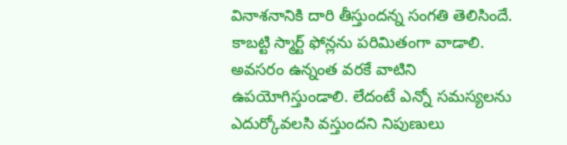వినాశనానికి దారి తీస్తుందన్న సంగతి తెలిసిందే. కాబట్టి స్మార్ట్ ఫోన్లను పరిమితంగా వాడాలి. అవసరం ఉన్నంత వరకే వాటిని ఉపయోగిస్తుండాలి. లేదంటే ఎన్నో సమస్యలను ఎదుర్కోవలసి వస్తుందని నిపుణులు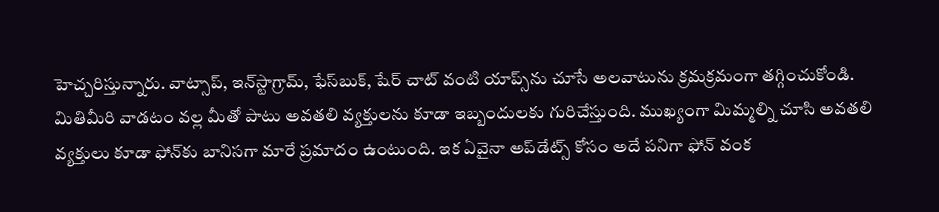హెచ్చరిస్తున్నారు. వాట్సాప్, ఇన్‌స్టాగ్రామ్, ఫేస్‌బుక్, షేర్ చాట్ వంటి యాప్స్‌ను చూసే అలవాటును క్రమక్రమంగా తగ్గించుకోండి. మితిమీరి వాడటం వల్ల మీతో పాటు అవతలి వ్యక్తులను కూడా ఇబ్బందులకు గురిచేస్తుంది. ముఖ్యంగా మిమ్మల్ని చూసి అవతలి వ్యక్తులు కూడా ఫోన్‌కు బానిసగా మారే ప్రమాదం ఉంటుంది. ఇక ఏవైనా అప్‌డేట్స్ కోసం అదే పనిగా ఫోన్ వంక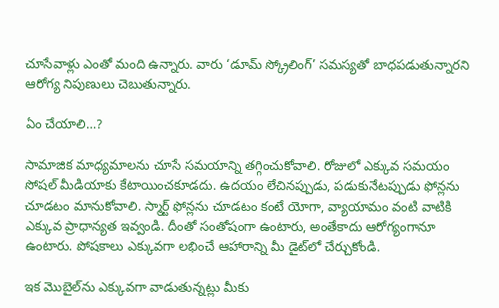చూసేవాళ్లు ఎంతో మంది ఉన్నారు. వారు ‘డూమ్ స్క్రోలింగ్’ సమస్యతో బాధపడుతున్నారని ఆరోగ్య నిపుణులు చెబుతున్నారు.

ఏం చేయాలి…?

సామాజిక మాధ్యమాలను చూసే సమయాన్ని తగ్గించుకోవాలి. రోజులో ఎక్కువ సమయం సోషల్ మీడియాకు కేటాయించకూడదు. ఉదయం లేచినప్పుడు, పడుకునేటప్పుడు ఫోన్లను చూడటం మానుకోవాలి. స్మార్ట్ ఫోన్లను చూడటం కంటే యోగా, వ్యాయామం వంటి వాటికి ఎక్కువ ప్రాధాన్యత ఇవ్వండి. దీంతో సంతోషంగా ఉంటారు, అంతేకాదు ఆరోగ్యంగానూ ఉంటారు. పోషకాలు ఎక్కువగా లభించే ఆహారాన్ని మీ డైట్‌లో చేర్చుకోండి.

ఇక మొబైల్‌ను ఎక్కువగా వాడుతున్నట్లు మీకు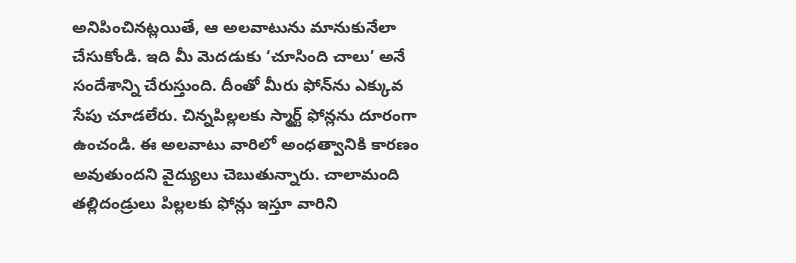అనిపించినట్లయితే, ఆ అలవాటును మానుకునేలా చేసుకోండి. ఇది మీ మెదడుకు ‘చూసింది చాలు’ అనే సందేశాన్ని చేరుస్తుంది. దీంతో మీరు ఫోన్‌ను ఎక్కువ సేపు చూడలేరు. చిన్నపిల్లలకు స్మార్ట్ ఫోన్లను దూరంగా ఉంచండి. ఈ అలవాటు వారిలో అంధత్వానికి కారణం అవుతుందని వైద్యులు చెబుతున్నారు. చాలామంది తల్లిదండ్రులు పిల్లలకు ఫోన్లు ఇస్తూ వారిని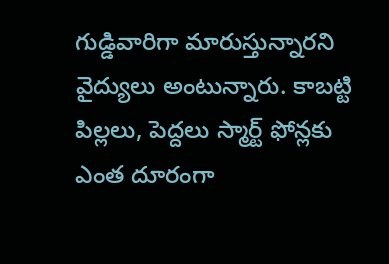గుడ్డివారిగా మారుస్తున్నారని వైద్యులు అంటున్నారు. కాబట్టి పిల్లలు, పెద్దలు స్మార్ట్ ఫోన్లకు ఎంత దూరంగా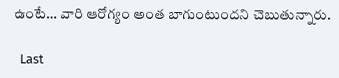ఉంటే… వారి ఆరోగ్యం అంత బాగుంటుందని చెబుతున్నారు.

  Last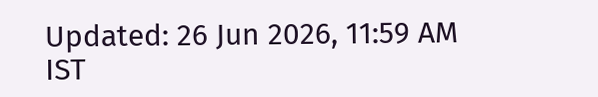Updated: 26 Jun 2026, 11:59 AM IST